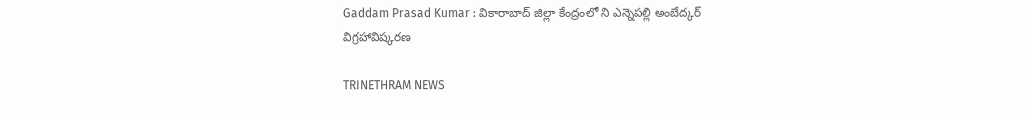Gaddam Prasad Kumar : వికారాబాద్ జిల్లా కేంద్రంలో ని ఎన్నెపల్లి అంబేద్కర్ విగ్రహావిష్కరణ

TRINETHRAM NEWS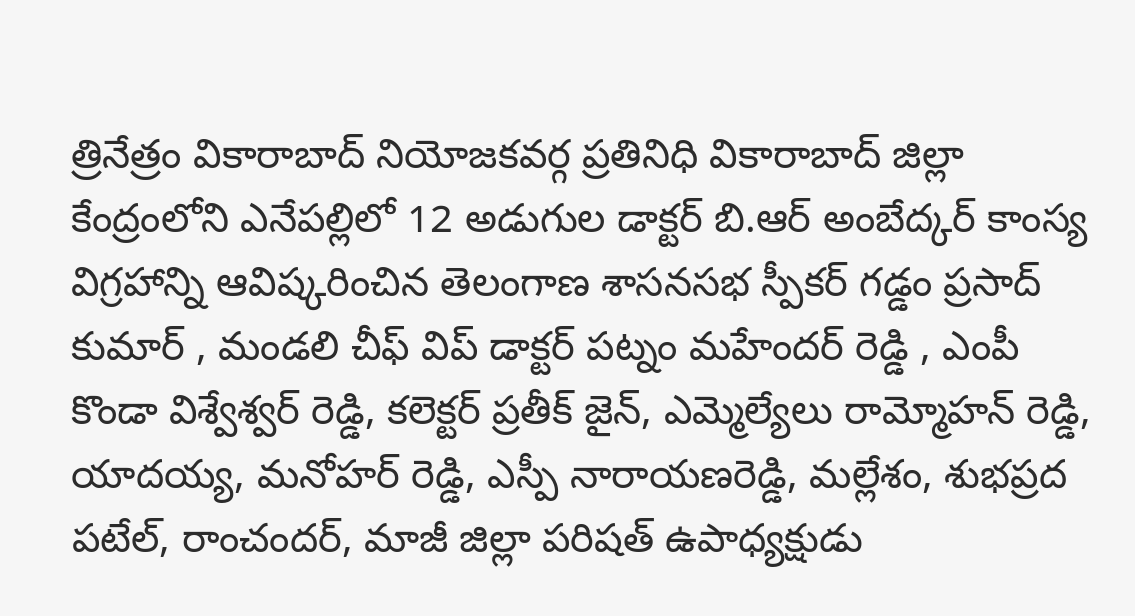త్రినేత్రం వికారాబాద్ నియోజకవర్గ ప్రతినిధి వికారాబాద్ జిల్లా కేంద్రంలోని ఎనేపల్లిలో 12 అడుగుల డాక్టర్ బి.ఆర్ అంబేద్కర్ కాంస్య విగ్రహాన్ని ఆవిష్కరించిన తెలంగాణ శాసనసభ స్పీకర్ గడ్డం ప్రసాద్ కుమార్ , మండలి చీఫ్ విప్ డాక్టర్ పట్నం మహేందర్ రెడ్డి , ఎంపీ కొండా విశ్వేశ్వర్ రెడ్డి, కలెక్టర్ ప్రతీక్ జైన్, ఎమ్మెల్యేలు రామ్మోహన్ రెడ్డి, యాదయ్య, మనోహర్ రెడ్డి, ఎస్పీ నారాయణరెడ్డి, మల్లేశం, శుభప్రద పటేల్, రాంచందర్, మాజీ జిల్లా పరిషత్ ఉపాధ్యక్షుడు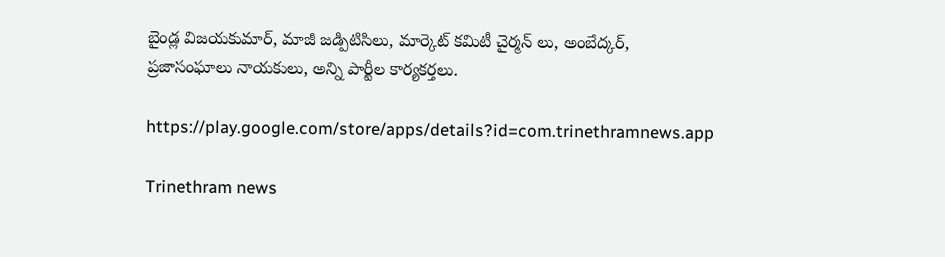బైండ్ల విజయకుమార్, మాజీ జడ్పిటిసిలు, మార్కెట్ కమిటీ చైర్మన్ లు, అంబేద్కర్, ప్రజాసంఘాలు నాయకులు, అన్ని పార్టీల కార్యకర్తలు.

https://play.google.com/store/apps/details?id=com.trinethramnews.app

Trinethram news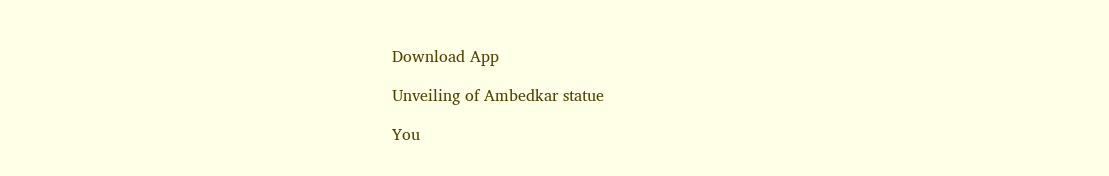Download App

Unveiling of Ambedkar statue

You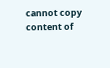cannot copy content of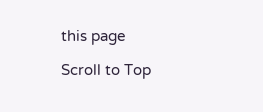this page

Scroll to Top